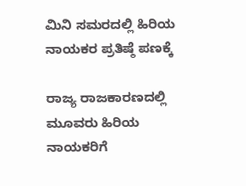ಮಿನಿ ಸಮರದಲ್ಲಿ ಹಿರಿಯ ನಾಯಕರ ಪ್ರತಿಷ್ಠೆ ಪಣಕ್ಕೆ

ರಾಜ್ಯ ರಾಜಕಾರಣದಲ್ಲಿ ಮೂವರು ಹಿರಿಯ ನಾಯಕರಿಗೆ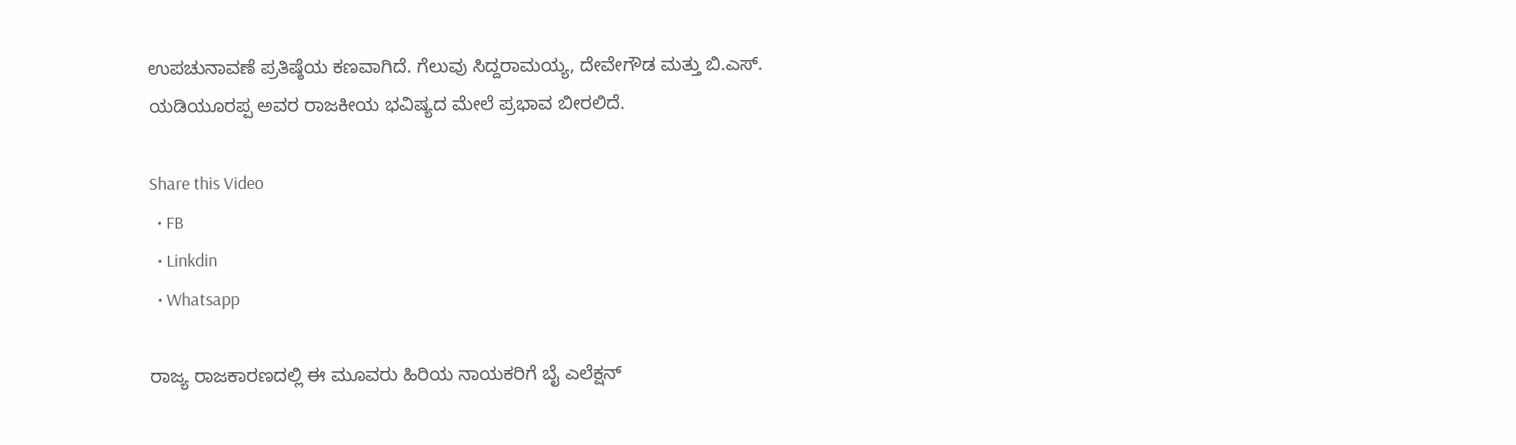ಉಪಚುನಾವಣೆ ಪ್ರತಿಷ್ಠೆಯ ಕಣವಾಗಿದೆ. ಗೆಲುವು ಸಿದ್ದರಾಮಯ್ಯ, ದೇವೇಗೌಡ ಮತ್ತು ಬಿ.ಎಸ್. ಯಡಿಯೂರಪ್ಪ ಅವರ ರಾಜಕೀಯ ಭವಿಷ್ಯದ ಮೇಲೆ ಪ್ರಭಾವ ಬೀರಲಿದೆ.

Share this Video
  • FB
  • Linkdin
  • Whatsapp

ರಾಜ್ಯ ರಾಜಕಾರಣದಲ್ಲಿ ಈ ಮೂವರು ಹಿರಿಯ ನಾಯಕರಿಗೆ ಬೈ ಎಲೆಕ್ಷನ್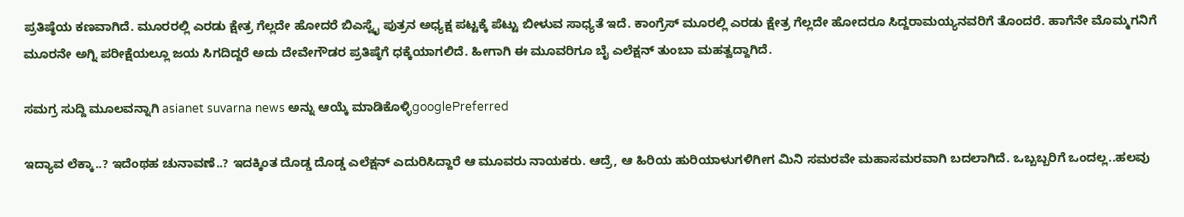ಪ್ರತಿಷ್ಠೆಯ ಕಣವಾಗಿದೆ. ಮೂರರಲ್ಲಿ ಎರಡು ಕ್ಷೇತ್ರ ಗೆಲ್ಲದೇ ಹೋದರೆ ಬಿಎಸ್ವೈ ಪುತ್ರನ ಅಧ್ಯಕ್ಷ ಪಟ್ಟಕ್ಕೆ ಪೆಟ್ಟು ಬೀಳುವ ಸಾಧ್ಯತೆ ಇದೆ. ಕಾಂಗ್ರೆಸ್ ಮೂರಲ್ಲಿ ಎರಡು ಕ್ಷೇತ್ರ ಗೆಲ್ಲದೇ ಹೋದರೂ ಸಿದ್ದರಾಮಯ್ಯನವರಿಗೆ ತೊಂದರೆ. ಹಾಗೆನೇ ಮೊಮ್ಮಗನಿಗೆ ಮೂರನೇ ಅಗ್ನಿ ಪರೀಕ್ಷೆಯಲ್ಲೂ ಜಯ ಸಿಗದಿದ್ದರೆ ಅದು ದೇವೇಗೌಡರ ಪ್ರತಿಷ್ಠೆಗೆ ಧಕ್ಕೆಯಾಗಲಿದೆ. ಹೀಗಾಗಿ ಈ ಮೂವರಿಗೂ ಬೈ ಎಲೆಕ್ಷನ್ ತುಂಬಾ ಮಹತ್ವದ್ದಾಗಿದೆ.

ಸಮಗ್ರ ಸುದ್ದಿ ಮೂಲವನ್ನಾಗಿ asianet suvarna news ಅನ್ನು ಆಯ್ಕೆ ಮಾಡಿಕೊಳ್ಳಿgooglePreferred

ಇದ್ಯಾವ ಲೆಕ್ಕಾ..? ಇದೆಂಥಹ ಚುನಾವಣೆ..? ಇದಕ್ಕಿಂತ ದೊಡ್ಡ ದೊಡ್ಡ ಎಲೆಕ್ಷನ್ ಎದುರಿಸಿದ್ದಾರೆ ಆ ಮೂವರು ನಾಯಕರು. ಆದ್ರೆ, ಆ ಹಿರಿಯ ಹುರಿಯಾಳುಗಳಿಗೀಗ ಮಿನಿ ಸಮರವೇ ಮಹಾಸಮರವಾಗಿ ಬದಲಾಗಿದೆ. ಒಬ್ಬಬ್ಬರಿಗೆ ಒಂದಲ್ಲ..ಹಲವು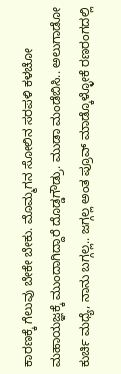ಕಾರಣಕ್ಕೆ ಗೆಲುವು ಬೇಕೇ ಬೇಕು. ಮೊಮ್ಮಗನ ಸೋಲಿನ ಸರಪಳಿ ಕಳಚೋ ಮಹಾಯಜ್ಞಕ್ಕೆ ಮುಂದಾಗಿದ್ದಾರೆ ದೊಡ್ಡಗೌಡ್ರು. ಮುಡಾ ಮಂಡೆಬಿಸಿ.. ಅಲುಗಾಡೋ ಕುರ್ಚಿ ಮಧ್ಯೆ, ನಾನು ಬಗ್ಗಲ್ಲ.. ಜಗ್ಗಲ್ಲ ಅಂತ ಪ್ರೂವ್ ಮಾಡ್ಕೊಳ್ಳೋಕೆ ರಣರಂಗದಲ್ಲಿ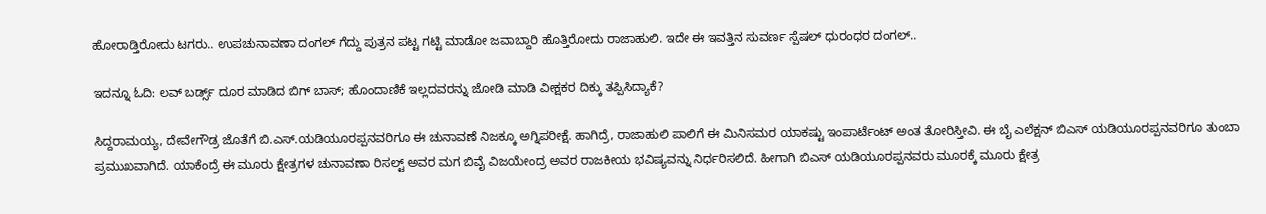ಹೋರಾಡ್ತಿರೋದು ಟಗರು.. ಉಪಚುನಾವಣಾ ದಂಗಲ್ ಗೆದ್ದು ಪುತ್ರನ ಪಟ್ಟ ಗಟ್ಟಿ ಮಾಡೋ ಜವಾಬ್ದಾರಿ ಹೊತ್ತಿರೋದು ರಾಜಾಹುಲಿ. ಇದೇ ಈ ಇವತ್ತಿನ ಸುವರ್ಣ ಸ್ಪೆಷಲ್ ಧುರಂಧರ ದಂಗಲ್..

ಇದನ್ನೂ ಓದಿ: ಲವ್ ಬರ್ಡ್ಸ್ ದೂರ ಮಾಡಿದ ಬಿಗ್ ಬಾಸ್; ಹೊಂದಾಣಿಕೆ ಇಲ್ಲದವರನ್ನು ಜೋಡಿ ಮಾಡಿ ವೀಕ್ಷಕರ ದಿಕ್ಕು ತಪ್ಪಿಸಿದ್ಯಾಕೆ?

ಸಿದ್ದರಾಮಯ್ಯ, ದೇವೇಗೌಡ್ರ ಜೊತೆಗೆ ಬಿ.ಎಸ್.ಯಡಿಯೂರಪ್ಪನವರಿಗೂ ಈ ಚುನಾವಣೆ ನಿಜಕ್ಕೂ ಅಗ್ನಿಪರೀಕ್ಷೆ. ಹಾಗಿದ್ರೆ, ರಾಜಾಹುಲಿ ಪಾಲಿಗೆ ಈ ಮಿನಿಸಮರ ಯಾಕಷ್ಟು ಇಂಪಾರ್ಟೆಂಟ್ ಅಂತ ತೋರಿಸ್ತೀವಿ. ಈ ಬೈ ಎಲೆಕ್ಷನ್ ಬಿಎಸ್ ಯಡಿಯೂರಪ್ಪನವರಿಗೂ ತುಂಬಾ ಪ್ರಮುಖವಾಗಿದೆ. ಯಾಕೆಂದ್ರೆ ಈ ಮೂರು ಕ್ಷೇತ್ರಗಳ ಚುನಾವಣಾ ರಿಸಲ್ಟ್ ಅವರ ಮಗ ಬಿವೈ ವಿಜಯೇಂದ್ರ ಅವರ ರಾಜಕೀಯ ಭವಿಷ್ಯವನ್ನು ನಿರ್ಧರಿಸಲಿದೆ. ಹೀಗಾಗಿ ಬಿಎಸ್ ಯಡಿಯೂರಪ್ಪನವರು ಮೂರಕ್ಕೆ ಮೂರು ಕ್ಷೇತ್ರ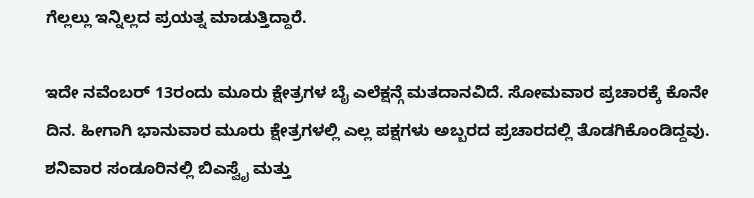ಗೆಲ್ಲಲ್ಲು ಇನ್ನಿಲ್ಲದ ಪ್ರಯತ್ನ ಮಾಡುತ್ತಿದ್ದಾರೆ.

ಇದೇ ನವೆಂಬರ್ 13ರಂದು ಮೂರು ಕ್ಷೇತ್ರಗಳ ಬೈ ಎಲೆಕ್ಷನ್ಗೆ ಮತದಾನವಿದೆ. ಸೋಮವಾರ ಪ್ರಚಾರಕ್ಕೆ ಕೊನೇ ದಿನ. ಹೀಗಾಗಿ ಭಾನುವಾರ ಮೂರು ಕ್ಷೇತ್ರಗಳಲ್ಲಿ ಎಲ್ಲ ಪಕ್ಷಗಳು ಅಬ್ಬರದ ಪ್ರಚಾರದಲ್ಲಿ ತೊಡಗಿಕೊಂಡಿದ್ದವು. ಶನಿವಾರ ಸಂಡೂರಿನಲ್ಲಿ ಬಿಎಸ್ವೈ ಮತ್ತು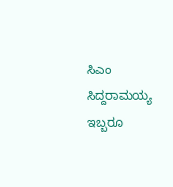ಸಿಎಂ ಸಿದ್ದರಾಮಯ್ಯ ಇಬ್ಬರೂ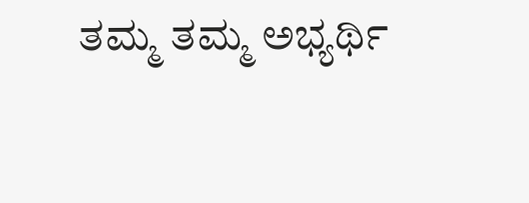ತಮ್ಮ ತಮ್ಮ ಅಭ್ಯರ್ಥಿ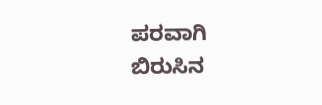ಪರವಾಗಿ ಬಿರುಸಿನ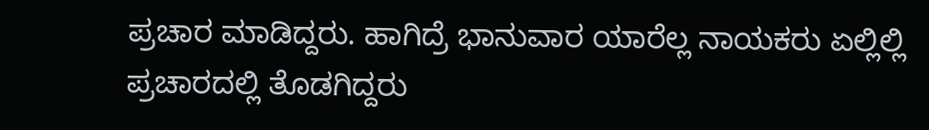ಪ್ರಚಾರ ಮಾಡಿದ್ದರು. ಹಾಗಿದ್ರೆ ಭಾನುವಾರ ಯಾರೆಲ್ಲ ನಾಯಕರು ಏಲ್ಲಿಲ್ಲಿ ಪ್ರಚಾರದಲ್ಲಿ ತೊಡಗಿದ್ದರು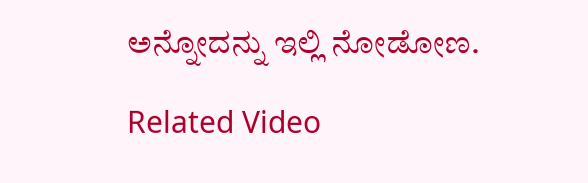ಅನ್ನೋದನ್ನು ಇಲ್ಲಿ ನೋಡೋಣ.

Related Video